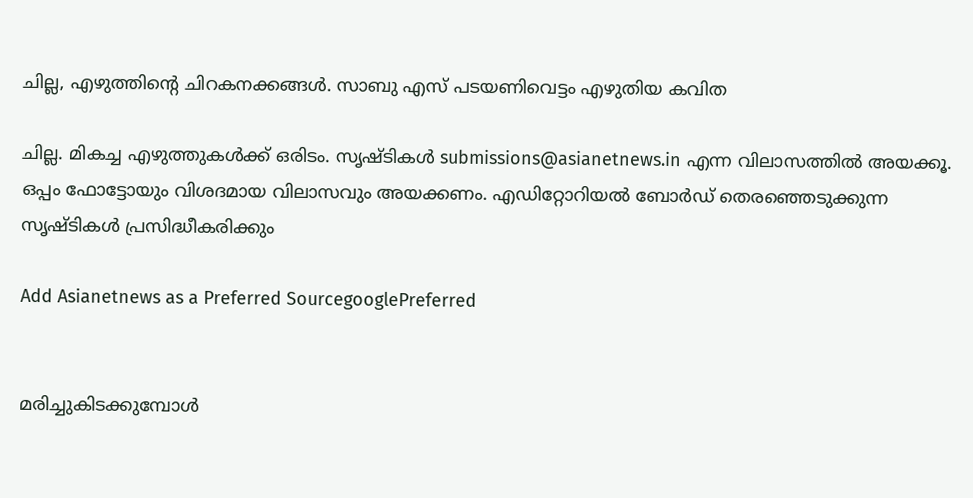ചില്ല, എഴുത്തിന്റെ ചിറകനക്കങ്ങള്‍. സാബു എസ് പടയണിവെട്ടം എഴുതിയ കവിത

ചില്ല. മികച്ച എഴുത്തുകള്‍ക്ക് ഒരിടം. സൃഷ്ടികള്‍ submissions@asianetnews.in എന്ന വിലാസത്തില്‍ അയക്കൂ. ഒപ്പം ഫോട്ടോയും വിശദമായ വിലാസവും അയക്കണം. എഡിറ്റോറിയല്‍ ബോര്‍ഡ് തെരഞ്ഞെടുക്കുന്ന സൃഷ്ടികള്‍ പ്രസിദ്ധീകരിക്കും

Add Asianetnews as a Preferred SourcegooglePreferred


മരിച്ചുകിടക്കുമ്പോള്‍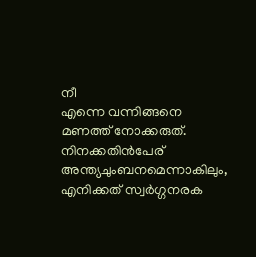നീ
എന്നെ വന്നിങ്ങനെ
മണത്ത് നോക്കരുത്.
നിനക്കതിന്‍പേര്
അന്ത്യചുംബനമെന്നാകിലും,
എനിക്കത് സ്വര്‍ഗ്ഗനരക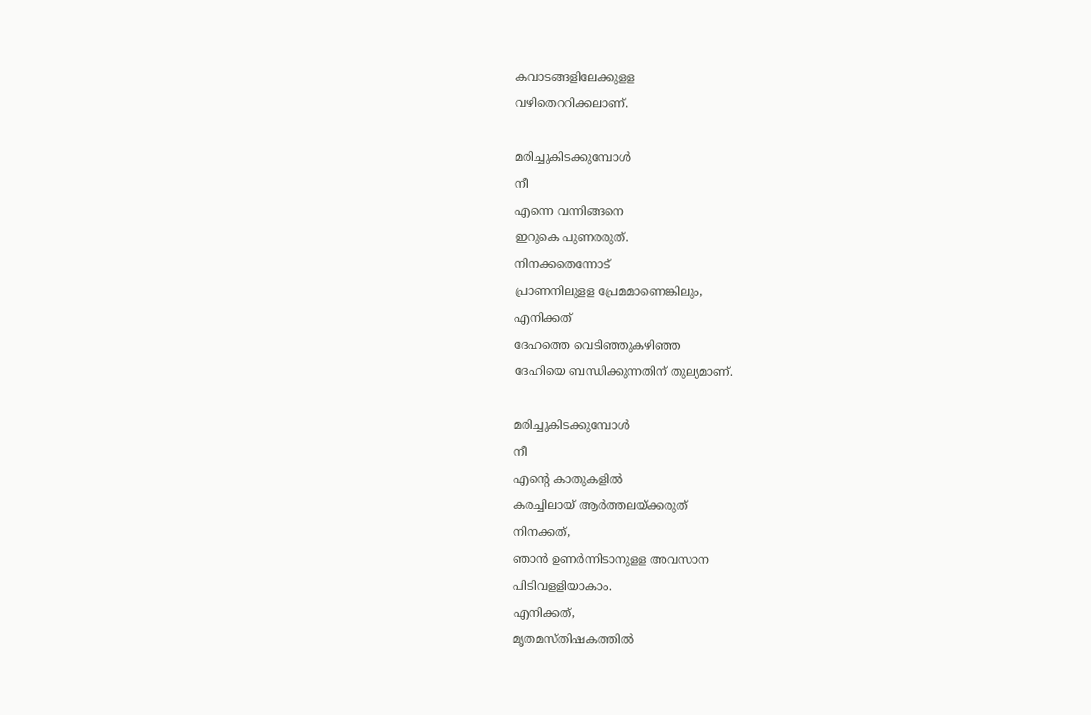കവാടങ്ങളിലേക്കുളള
വഴിതെററിക്കലാണ്.

മരിച്ചുകിടക്കുമ്പോള്‍
നീ
എന്നെ വന്നിങ്ങനെ
ഇറുകെ പുണരരുത്.
നിനക്കതെന്നോട്
പ്രാണനിലുളള പ്രേമമാണെങ്കിലും,
എനിക്കത്
ദേഹത്തെ വെടിഞ്ഞുകഴിഞ്ഞ
ദേഹിയെ ബന്ധിക്കുന്നതിന് തുല്യമാണ്.

മരിച്ചുകിടക്കുമ്പോള്‍
നീ
എന്റെ കാതുകളില്‍
കരച്ചിലായ് ആര്‍ത്തലയ്ക്കരുത്
നിനക്കത്,
ഞാന്‍ ഉണര്‍ന്നിടാനുളള അവസാന
പിടിവളളിയാകാം.
എനിക്കത്,
മൃതമസ്തിഷകത്തില്‍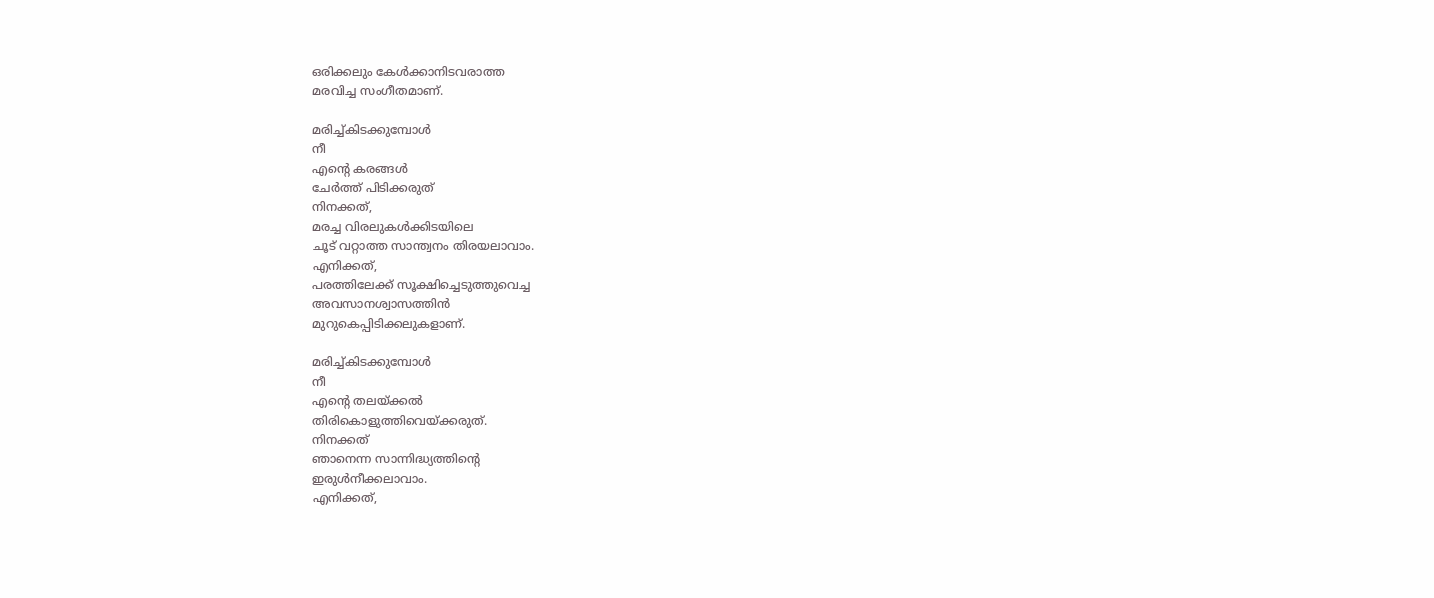ഒരിക്കലും കേള്‍ക്കാനിടവരാത്ത
മരവിച്ച സംഗീതമാണ്.

മരിച്ച്കിടക്കുമ്പോള്‍
നീ
എന്റെ കരങ്ങള്‍
ചേര്‍ത്ത് പിടിക്കരുത്
നിനക്കത്,
മരച്ച വിരലുകള്‍ക്കിടയിലെ
ചൂട് വറ്റാത്ത സാന്ത്വനം തിരയലാവാം.
എനിക്കത്,
പരത്തിലേക്ക് സൂക്ഷിച്ചെടുത്തുവെച്ച
അവസാനശ്വാസത്തിന്‍
മുറുകെപ്പിടിക്കലുകളാണ്.

മരിച്ച്കിടക്കുമ്പോള്‍
നീ
എന്റെ തലയ്ക്കല്‍
തിരികൊളുത്തിവെയ്ക്കരുത്.
നിനക്കത്
ഞാനെന്ന സാന്നിദ്ധ്യത്തിന്റെ
ഇരുള്‍നീക്കലാവാം.
എനിക്കത്,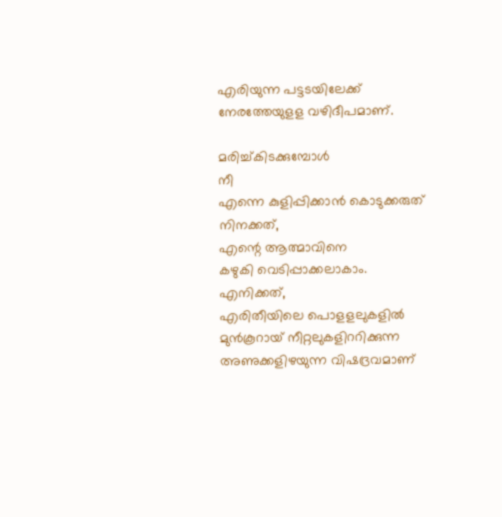എരിയുന്ന പട്ടടയിലേക്ക്
നേരത്തേയുളള വഴിദീപമാണ്.

മരിച്ച്കിടക്കുമ്പോള്‍
നീ
എന്നെ കുളിപ്പിക്കാന്‍ കൊടുക്കരുത്
നിനക്കത്,
എന്റെ ആത്മാവിനെ
കഴുകി വെടിപ്പാക്കലാകാം.
എനിക്കത്,
എരിതീയിലെ പൊളളലുകളില്‍
മുന്‍കൂറായ് നീറ്റലുകളിററിക്കുന്ന
അണുക്കളിഴയുന്ന വിഷദ്രവമാണ്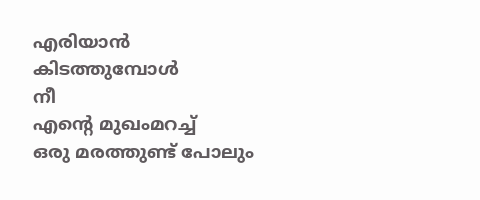എരിയാന്‍ കിടത്തുമ്പോള്‍
നീ
എന്റെ മുഖംമറച്ച്
ഒരു മരത്തുണ്ട് പോലും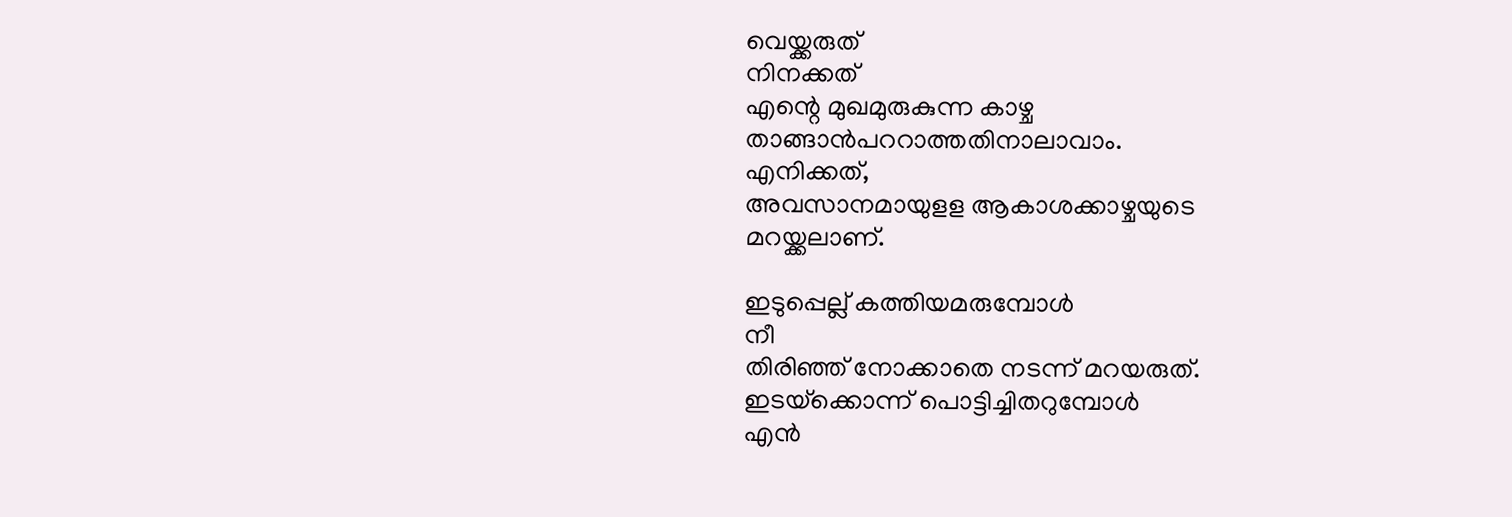വെയ്ക്കരുത്
നിനക്കത്
എന്റെ മുഖമുരുകുന്ന കാഴ്ച
താങ്ങാന്‍പററാത്തതിനാലാവാം.
എനിക്കത്,
അവസാനമായുളള ആകാശക്കാഴ്ചയുടെ
മറയ്ക്കലാണ്.

ഇടുപ്പെല്ല് കത്തിയമരുമ്പോള്‍
നീ
തിരിഞ്ഞ് നോക്കാതെ നടന്ന് മറയരുത്.
ഇടയ്‌ക്കൊന്ന് പൊട്ടിച്ചിതറുമ്പോള്‍
എന്‍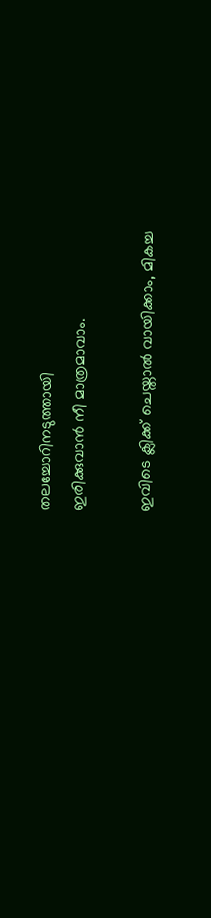തലച്ചോറിനടുത്തായി
ഇരിക്കുവാന്‍ നീ മാത്രമാവാം.

ഇവിടെ ക്ലിക്ക് ചെയ്താല്‍ വായിക്കാം, മികച്ച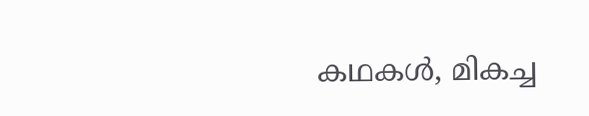കഥകള്‍, മികച്ച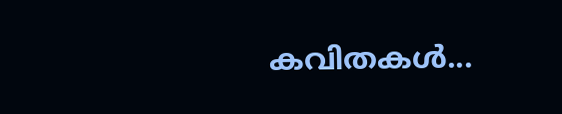കവിതകള്‍...